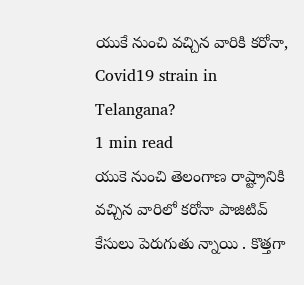యుకే నుంచి వచ్చిన వారికి కరోనా, Covid19 strain in Telangana?
1 min read
యుకె నుంచి తెలంగాణ రాష్ట్రానికి వచ్చిన వారిలో కరోనా పాజిటివ్ కేసులు పెరుగుతు న్నాయి . కొత్తగా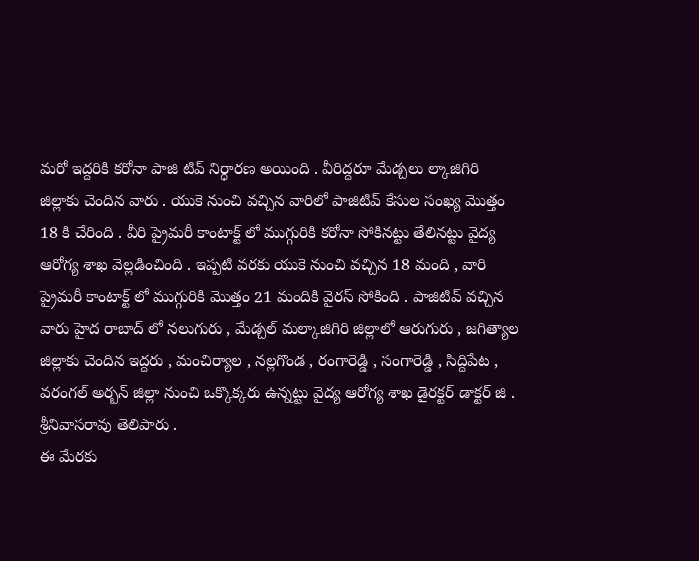మరో ఇద్దరికి కరోనా పాజి టివ్ నిర్ధారణ అయింది . వీరిద్దరూ మేడ్చలు ల్కాజిగిరి జిల్లాకు చెందిన వారు . యుకె నుంచి వచ్చిన వారిలో పాజిటివ్ కేసుల సంఖ్య మొత్తం 18 కి చేరింది . వీరి ప్రైమరీ కాంటాక్ట్ లో ముగ్గురికి కరోనా సోకినట్టు తేలినట్టు వైద్య ఆరోగ్య శాఖ వెల్లడించింది . ఇప్పటి వరకు యుకె నుంచి వచ్చిన 18 మంది , వారి ప్రైమరీ కాంటాక్ట్ లో ముగ్గురికి మొత్తం 21 మందికి వైరస్ సోకింది . పాజిటివ్ వచ్చిన వారు హైద రాబాద్ లో నలుగురు , మేడ్చల్ మల్కాజిగిరి జిల్లాలో ఆరుగురు , జగిత్యాల జిల్లాకు చెందిన ఇద్దరు , మంచిర్యాల , నల్లగొండ , రంగారెడ్డి , సంగారెడ్డి , సిద్దిపేట , వరంగల్ అర్బన్ జిల్లా నుంచి ఒక్కొక్కరు ఉన్నట్టు వైద్య ఆరోగ్య శాఖ డైరక్టర్ డాక్టర్ జి . శ్రీనివాసరావు తెలిపారు .
ఈ మేరకు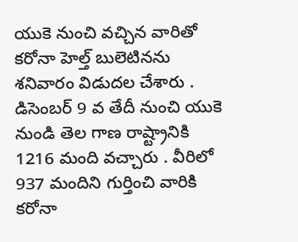యుకె నుంచి వచ్చిన వారితో కరోనా హెల్త్ బులెటినను శనివారం విడుదల చేశారు . డిసెంబర్ 9 వ తేదీ నుంచి యుకె నుండి తెల గాణ రాష్ట్రానికి 1216 మంది వచ్చారు . వీరిలో 937 మందిని గుర్తించి వారికి కరోనా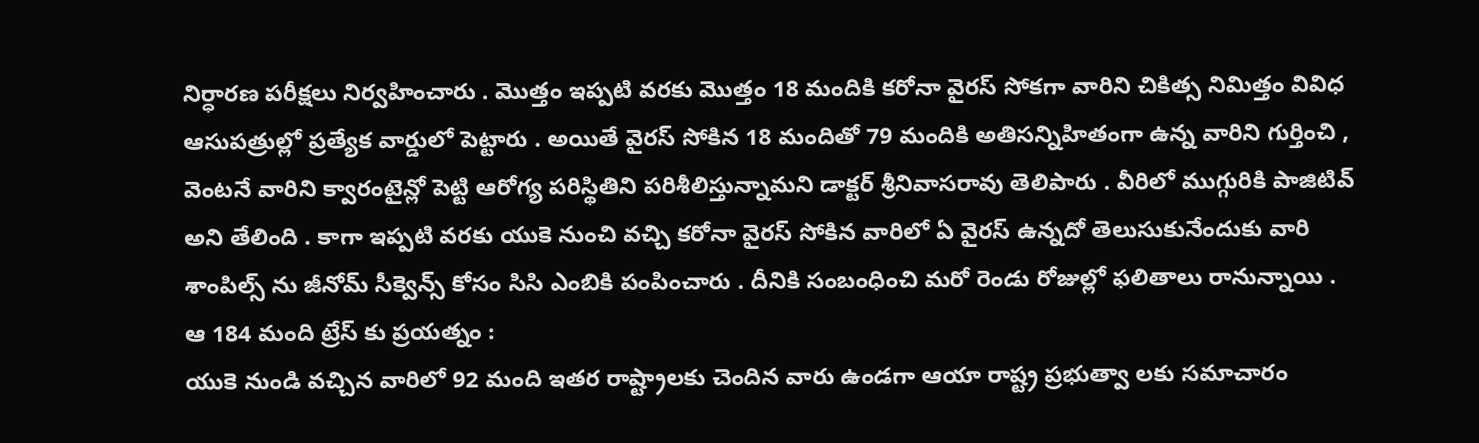నిర్ధారణ పరీక్షలు నిర్వహించారు . మొత్తం ఇప్పటి వరకు మొత్తం 18 మందికి కరోనా వైరస్ సోకగా వారిని చికిత్స నిమిత్తం వివిధ ఆసుపత్రుల్లో ప్రత్యేక వార్డులో పెట్టారు . అయితే వైరస్ సోకిన 18 మందితో 79 మందికి అతిసన్నిహితంగా ఉన్న వారిని గుర్తించి , వెంటనే వారిని క్వారంటైన్లో పెట్టి ఆరోగ్య పరిస్థితిని పరిశీలిస్తున్నామని డాక్టర్ శ్రీనివాసరావు తెలిపారు . వీరిలో ముగ్గురికి పాజిటివ్ అని తేలింది . కాగా ఇప్పటి వరకు యుకె నుంచి వచ్చి కరోనా వైరస్ సోకిన వారిలో ఏ వైరస్ ఉన్నదో తెలుసుకునేందుకు వారి శాంపిల్స్ ను జీనోమ్ సీక్వెన్స్ కోసం సిసి ఎంబికి పంపించారు . దీనికి సంబంధించి మరో రెండు రోజుల్లో ఫలితాలు రానున్నాయి .
ఆ 184 మంది ట్రేస్ కు ప్రయత్నం :
యుకె నుండి వచ్చిన వారిలో 92 మంది ఇతర రాష్ట్రాలకు చెందిన వారు ఉండగా ఆయా రాష్ట్ర ప్రభుత్వా లకు సమాచారం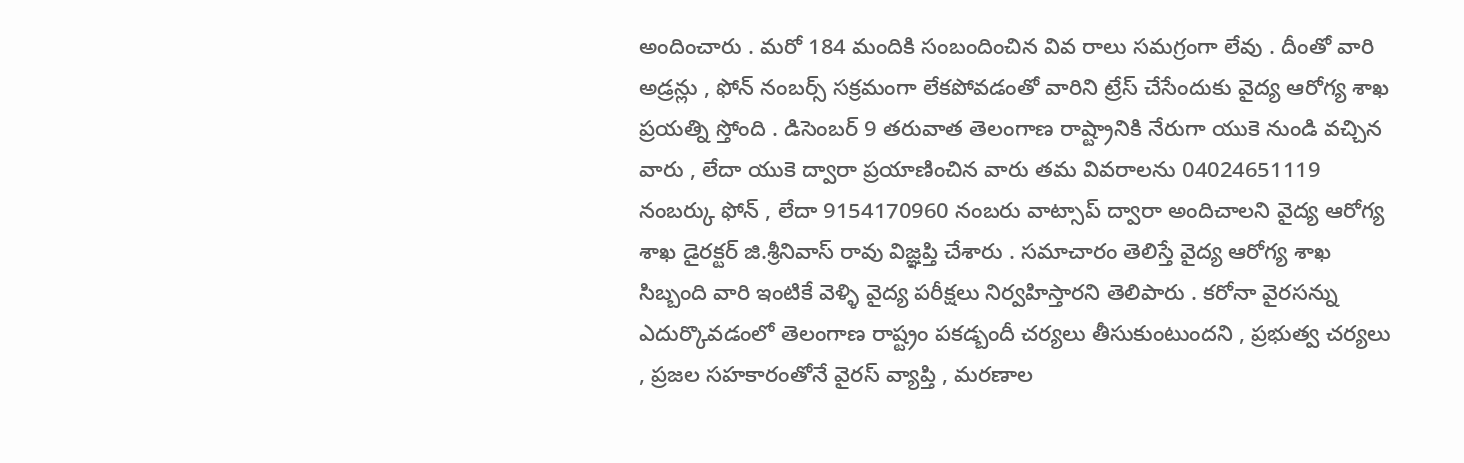అందించారు . మరో 184 మందికి సంబందించిన వివ రాలు సమగ్రంగా లేవు . దీంతో వారి అడ్రన్లు , ఫోన్ నంబర్స్ సక్రమంగా లేకపోవడంతో వారిని ట్రేస్ చేసేందుకు వైద్య ఆరోగ్య శాఖ ప్రయత్ని స్తోంది . డిసెంబర్ 9 తరువాత తెలంగాణ రాష్ట్రానికి నేరుగా యుకె నుండి వచ్చిన వారు , లేదా యుకె ద్వారా ప్రయాణించిన వారు తమ వివరాలను 04024651119 నంబర్కు ఫోన్ , లేదా 9154170960 నంబరు వాట్సాప్ ద్వారా అందిచాలని వైద్య ఆరోగ్య శాఖ డైరక్టర్ జి.శ్రీనివాస్ రావు విజ్ఞప్తి చేశారు . సమాచారం తెలిస్తే వైద్య ఆరోగ్య శాఖ సిబ్బంది వారి ఇంటికే వెళ్ళి వైద్య పరీక్షలు నిర్వహిస్తారని తెలిపారు . కరోనా వైరసన్ను ఎదుర్కొవడంలో తెలంగాణ రాష్ట్రం పకడ్బందీ చర్యలు తీసుకుంటుందని , ప్రభుత్వ చర్యలు , ప్రజల సహకారంతోనే వైరస్ వ్యాప్తి , మరణాల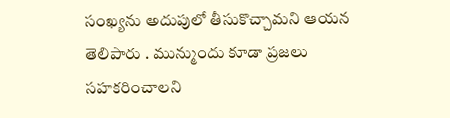సంఖ్యను అదుపులో తీసుకొచ్చామని ఆయన తెలిపారు . మున్ముందు కూడా ప్రజలు సహకరించాలని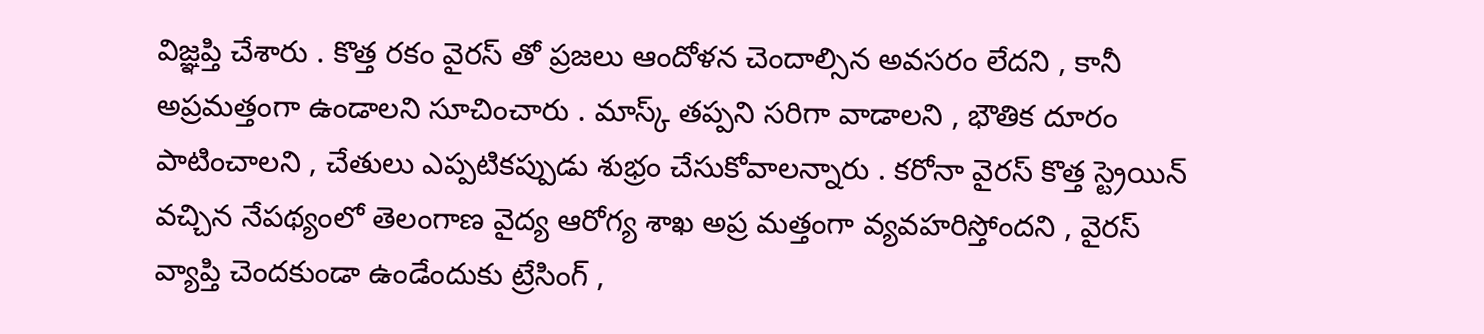విజ్ఞప్తి చేశారు . కొత్త రకం వైరస్ తో ప్రజలు ఆందోళన చెందాల్సిన అవసరం లేదని , కానీ అప్రమత్తంగా ఉండాలని సూచించారు . మాస్క్ తప్పని సరిగా వాడాలని , భౌతిక దూరం పాటించాలని , చేతులు ఎప్పటికప్పుడు శుభ్రం చేసుకోవాలన్నారు . కరోనా వైరస్ కొత్త స్ట్రెయిన్ వచ్చిన నేపథ్యంలో తెలంగాణ వైద్య ఆరోగ్య శాఖ అప్ర మత్తంగా వ్యవహరిస్తోందని , వైరస్ వ్యాప్తి చెందకుండా ఉండేందుకు ట్రేసింగ్ ,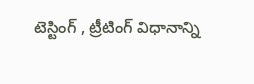టెస్టింగ్ , ట్రీటింగ్ విధానాన్ని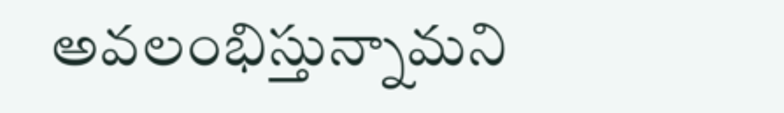అవలంభిస్తున్నామని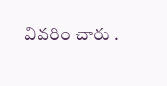వివరిం చారు .